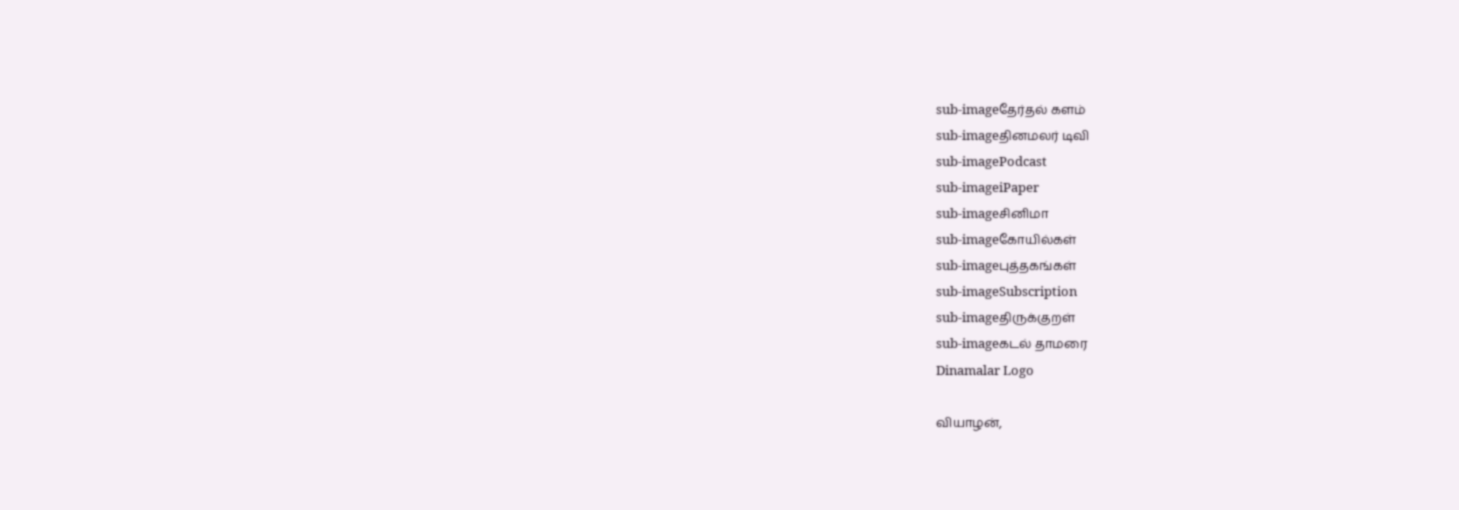sub-imageதேர்தல் களம்
sub-imageதினமலர் டிவி
sub-imagePodcast
sub-imageiPaper
sub-imageசினிமா
sub-imageகோயில்கள்
sub-imageபுத்தகங்கள்
sub-imageSubscription
sub-imageதிருக்குறள்
sub-imageகடல் தாமரை
Dinamalar Logo

வியாழன்,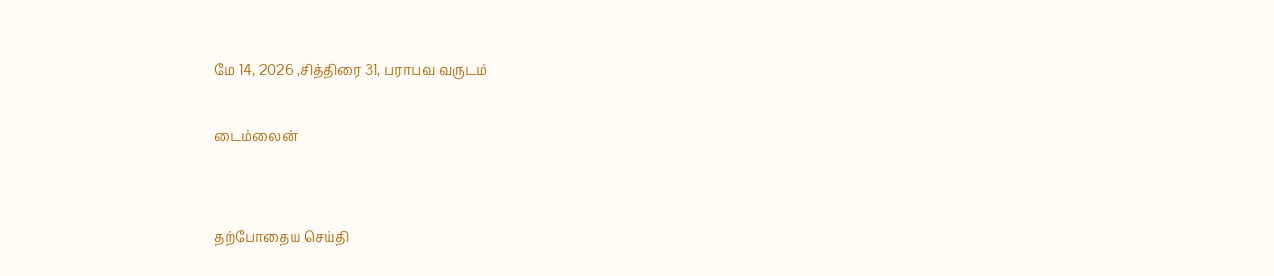மே 14, 2026 ,சித்திரை 31, பராபவ வருடம்

டைம்லைன்


தற்போதைய செய்தி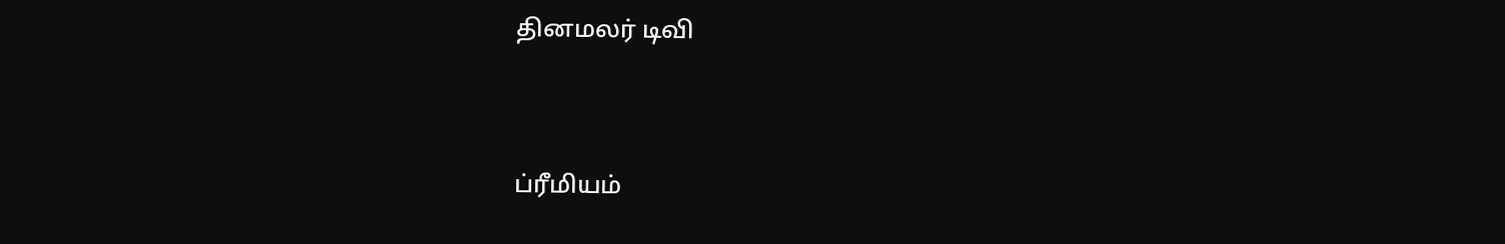தினமலர் டிவி


ப்ரீமியம்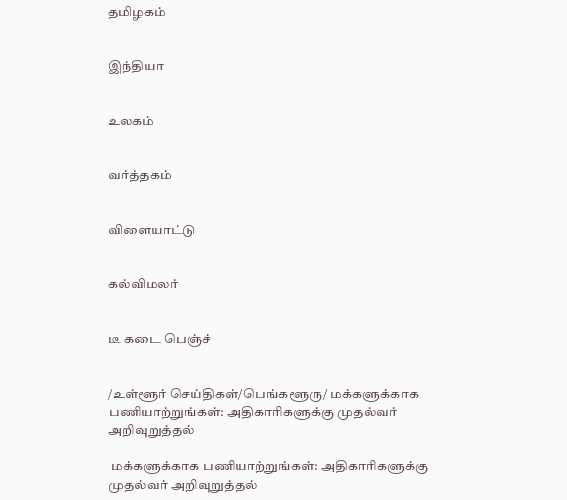தமிழகம்


இந்தியா


உலகம்


வர்த்தகம்


விளையாட்டு


கல்விமலர்


டீ கடை பெஞ்ச்


/உள்ளூர் செய்திகள்/பெங்களூரு/ மக்களுக்காக பணியாற்றுங்கள்: அதிகாரிகளுக்கு முதல்வர் அறிவுறுத்தல்

 மக்களுக்காக பணியாற்றுங்கள்: அதிகாரிகளுக்கு முதல்வர் அறிவுறுத்தல்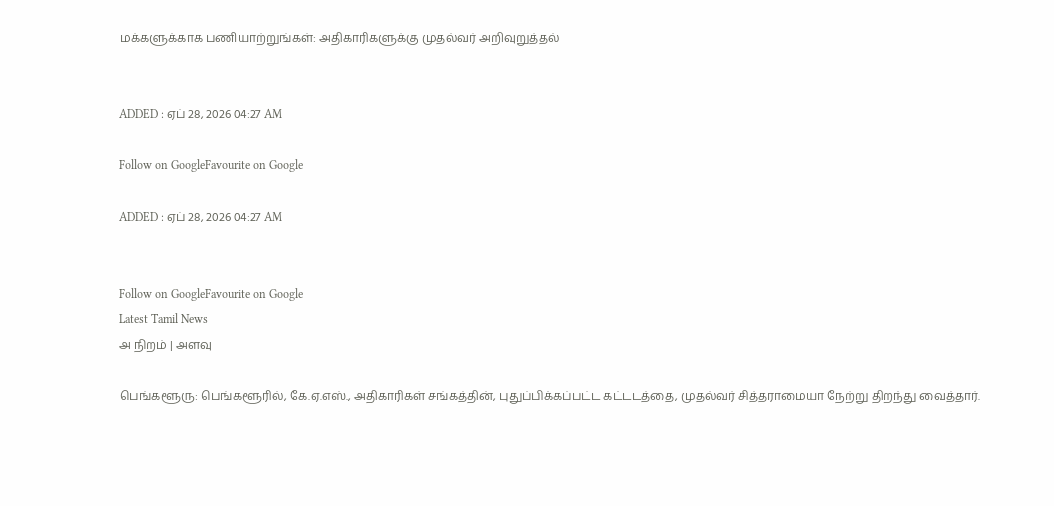மக்களுக்காக பணியாற்றுங்கள்: அதிகாரிகளுக்கு முதல்வர் அறிவுறுத்தல்


ADDED : ஏப் 28, 2026 04:27 AM

Follow on GoogleFavourite on Google

ADDED : ஏப் 28, 2026 04:27 AM


Follow on GoogleFavourite on Google
Latest Tamil News
அ நிறம் | அளவு

பெங்களூரு: பெங்களூரில், கே.ஏ.எஸ்., அதிகாரிகள் சங்கத்தின், புதுப்பிக்கப்பட்ட கட்டடத்தை, முதல்வர் சித்தராமையா நேற்று திறந்து வைத்தார்.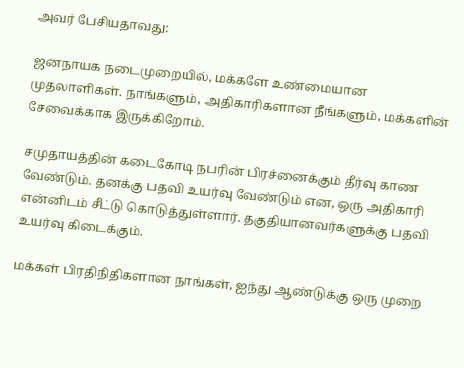அவர் பேசியதாவது:

ஜனநாயக நடைமுறையில், மக்களே உண்மையான முதலாளிகள். நாங்களும், அதிகாரிகளான நீங்களும், மக்களின் சேவைக்காக இருக்கிறோம்.

சமுதாயத்தின் கடைகோடி நபரின் பிரச்னைக்கும் தீர்வு காண வேண்டும். தனக்கு பதவி உயர்வு வேண்டும் என, ஒரு அதிகாரி என்னிடம் சீட்டு கொடுத்துள்ளார். தகுதியானவர்களுக்கு பதவி உயர்வு கிடைக்கும்.

மக்கள் பிரதிநிதிகளான நாங்கள், ஐந்து ஆண்டுக்கு ஒரு முறை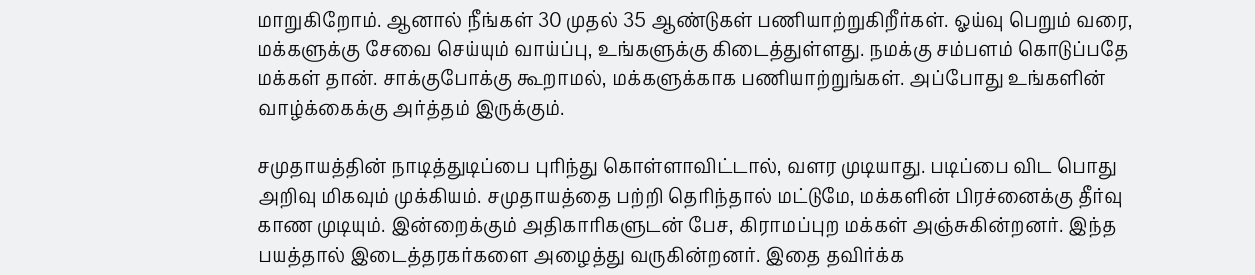மாறுகிறோம். ஆனால் நீங்கள் 30 முதல் 35 ஆண்டுகள் பணியாற்றுகிறீர்கள். ஓய்வு பெறும் வரை, மக்களுக்கு சேவை செய்யும் வாய்ப்பு, உங்களுக்கு கிடைத்துள்ளது. நமக்கு சம்பளம் கொடுப்பதே மக்கள் தான். சாக்குபோக்கு கூறாமல், மக்களுக்காக பணியாற்றுங்கள். அப்போது உங்களின் வாழ்க்கைக்கு அர்த்தம் இருக்கும்.

சமுதாயத்தின் நாடித்துடிப்பை புரிந்து கொள்ளாவிட்டால், வளர முடியாது. படிப்பை விட பொது அறிவு மிகவும் முக்கியம். சமுதாயத்தை பற்றி தெரிந்தால் மட்டுமே, மக்களின் பிரச்னைக்கு தீர்வு காண முடியும். இன்றைக்கும் அதிகாரிகளுடன் பேச, கிராமப்புற மக்கள் அஞ்சுகின்றனர். இந்த பயத்தால் இடைத்தரகர்களை அழைத்து வருகின்றனர். இதை தவிர்க்க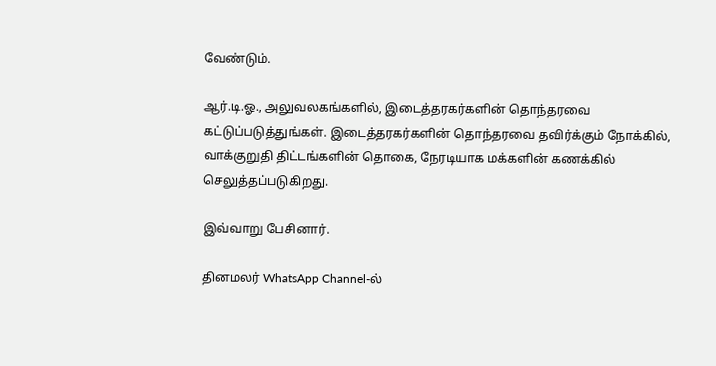வேண்டும்.

ஆர்.டி.ஓ., அலுவலகங்களில், இடைத்தரகர்களின் தொந்தரவை கட்டுப்படுத்துங்கள். இடைத்தரகர்களின் தொந்தரவை தவிர்க்கும் நோக்கில், வாக்குறுதி திட்டங்களின் தொகை, நேரடியாக மக்களின் கணக்கில் செலுத்தப்படுகிறது.

இவ்வாறு பேசினார்.

தினமலர் WhatsApp Channel-ல்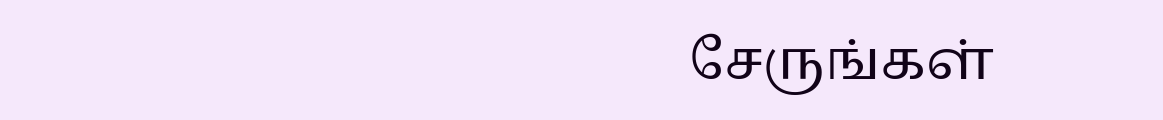சேருங்கள்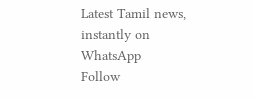Latest Tamil news, instantly on WhatsApp
Follow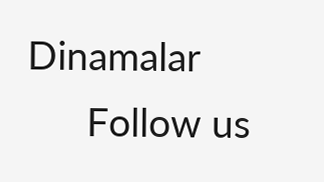Dinamalar
      Follow us